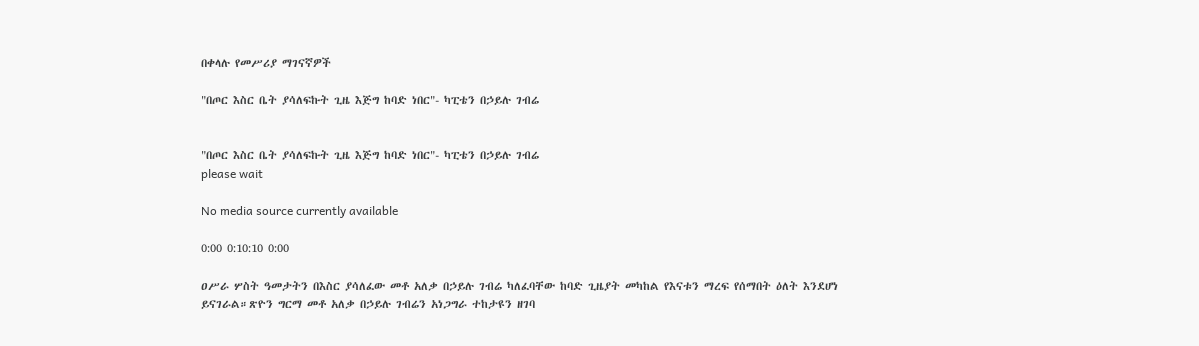በቀላሉ የመሥሪያ ማገናኛዎች

"በጦር እስር ቤት ያሳለፍኩት ጊዜ እጅግ ከባድ ነበር"- ካፒቴን በኃይሉ ገብሬ


"በጦር እስር ቤት ያሳለፍኩት ጊዜ እጅግ ከባድ ነበር"- ካፒቴን በኃይሉ ገብሬ
please wait

No media source currently available

0:00 0:10:10 0:00

ዐሥራ ሦስት ዓመታትን በእስር ያሳለፈው መቶ አለቃ በኃይሉ ገብሬ ካለፈባቸው ከባድ ጊዜያት መካከል የእናቱን ማረፍ የሰማበት ዕለት እንደሆነ ይናገራል።ጽዮን ግርማ መቶ አለቃ በኃይሉ ገብሬን አነጋግራ ተከታዩን ዘገባ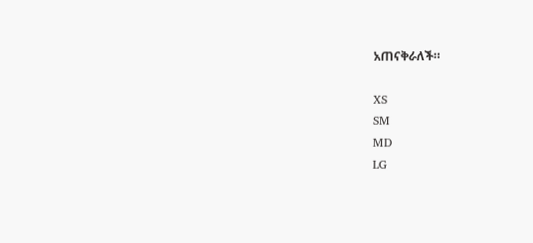አጠናቅራለች።

XS
SM
MD
LG